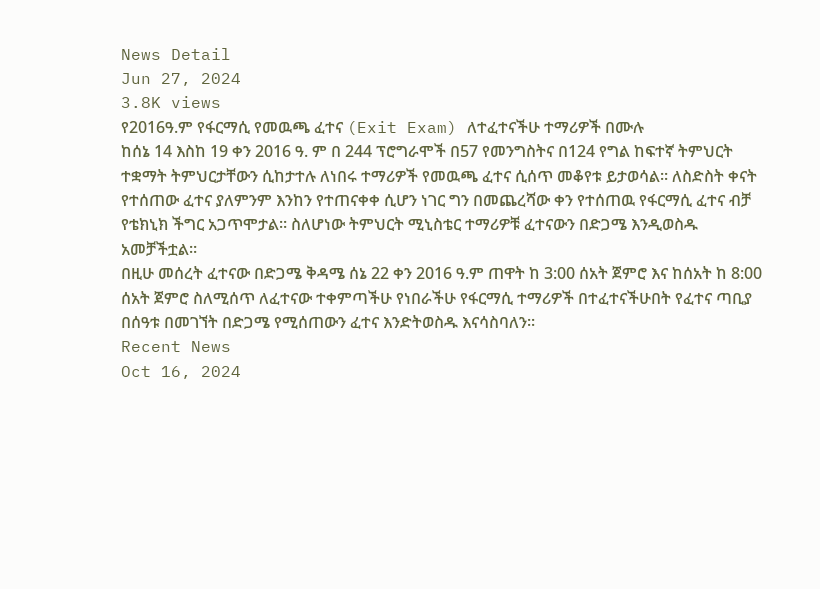News Detail
Jun 27, 2024
3.8K views
የ2016ዓ.ም የፋርማሲ የመዉጫ ፈተና (Exit Exam) ለተፈተናችሁ ተማሪዎች በሙሉ
ከሰኔ 14 እስከ 19 ቀን 2016 ዓ. ም በ 244 ፕሮግራሞች በ57 የመንግስትና በ124 የግል ከፍተኛ ትምህርት ተቋማት ትምህርታቸውን ሲከታተሉ ለነበሩ ተማሪዎች የመዉጫ ፈተና ሲሰጥ መቆየቱ ይታወሳል፡፡ ለስድስት ቀናት የተሰጠው ፈተና ያለምንም እንከን የተጠናቀቀ ሲሆን ነገር ግን በመጨረሻው ቀን የተሰጠዉ የፋርማሲ ፈተና ብቻ የቴክኒክ ችግር አጋጥሞታል። ስለሆነው ትምህርት ሚኒስቴር ተማሪዎቹ ፈተናውን በድጋሜ እንዲወስዱ አመቻችቷል።
በዚሁ መሰረት ፈተናው በድጋሜ ቅዳሜ ሰኔ 22 ቀን 2016 ዓ.ም ጠዋት ከ 3:00 ሰአት ጀምሮ እና ከሰአት ከ 8:00 ሰአት ጀምሮ ስለሚሰጥ ለፈተናው ተቀምጣችሁ የነበራችሁ የፋርማሲ ተማሪዎች በተፈተናችሁበት የፈተና ጣቢያ በሰዓቱ በመገኘት በድጋሜ የሚሰጠውን ፈተና እንድትወስዱ እናሳስባለን፡፡
Recent News
Oct 16, 2024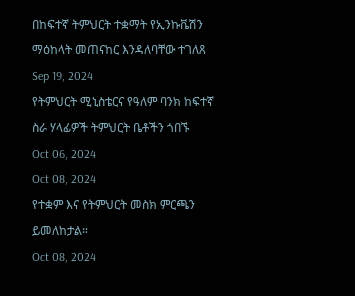በከፍተኛ ትምህርት ተቋማት የኢንኩቬሽን ማዕከላት መጠናከር እንዳለባቸው ተገለጸ
Sep 19, 2024
የትምህርት ሚኒስቴርና የዓለም ባንክ ከፍተኛ ስራ ሃላፊዎች ትምህርት ቤቶችን ጎበኙ
Oct 06, 2024
Oct 08, 2024
የተቋም እና የትምህርት መስክ ምርጫን ይመለከታል።
Oct 08, 2024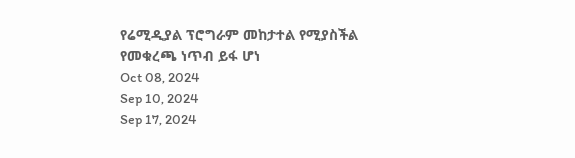የሬሚዲያል ፕሮግራም መከታተል የሚያስችል የመቁረጫ ነጥብ ይፋ ሆነ
Oct 08, 2024
Sep 10, 2024
Sep 17, 2024